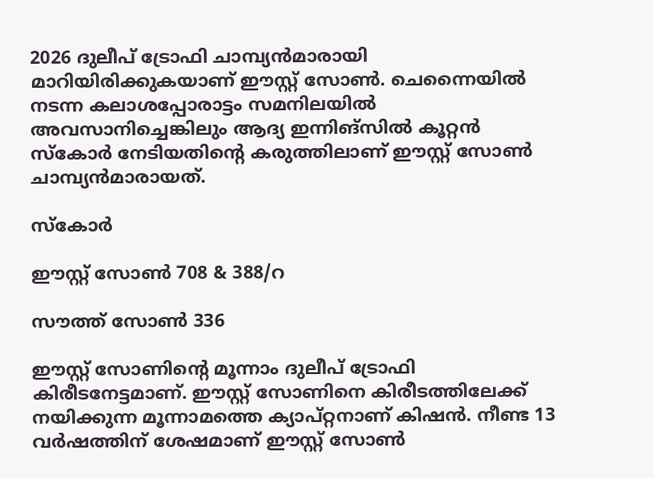2026 ദുലീപ് ട്രോഫി ചാമ്പ്യന്‍മാരായി മാറിയിരിക്കുകയാണ് ഈസ്റ്റ് സോണ്‍. ചെന്നൈയില്‍ നടന്ന കലാശപ്പോരാട്ടം സമനിലയില്‍ അവസാനിച്ചെങ്കിലും ആദ്യ ഇന്നിങ്‌സില്‍ കൂറ്റന്‍ സ്‌കോര്‍ നേടിയതിന്റെ കരുത്തിലാണ് ഈസ്റ്റ് സോണ്‍ ചാമ്പ്യന്‍മാരായത്.

സ്‌കോര്‍

ഈസ്റ്റ് സോണ്‍ 708 & 388/റ

സൗത്ത് സോണ്‍ 336

ഈസ്റ്റ് സോണിന്റെ മൂന്നാം ദുലീപ് ട്രോഫി കിരീടനേട്ടമാണ്. ഈസ്റ്റ് സോണിനെ കിരീടത്തിലേക്ക് നയിക്കുന്ന മൂന്നാമത്തെ ക്യാപ്റ്റനാണ് കിഷന്‍. നീണ്ട 13 വര്‍ഷത്തിന് ശേഷമാണ് ഈസ്റ്റ് സോണ്‍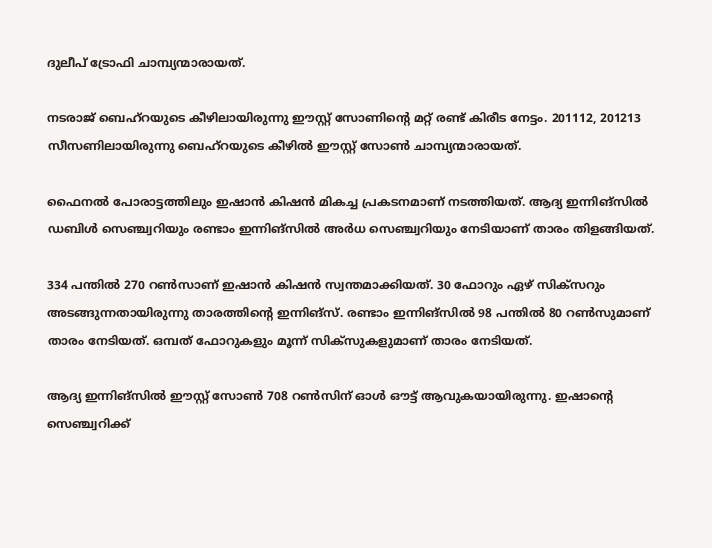ദുലീപ് ട്രോഫി ചാമ്പ്യന്മാരായത്.

നടരാജ് ബെഹ്‌റയുടെ കീഴിലായിരുന്നു ഈസ്റ്റ് സോണിന്റെ മറ്റ് രണ്ട് കിരീട നേട്ടം. 201112, 201213 സീസണിലായിരുന്നു ബെഹ്‌റയുടെ കീഴില്‍ ഈസ്റ്റ് സോണ്‍ ചാമ്പ്യന്മാരായത്.

ഫൈനല്‍ പോരാട്ടത്തിലും ഇഷാന്‍ കിഷന്‍ മികച്ച പ്രകടനമാണ് നടത്തിയത്. ആദ്യ ഇന്നിങ്‌സില്‍ ഡബിള്‍ സെഞ്ച്വറിയും രണ്ടാം ഇന്നിങ്‌സില്‍ അര്‍ധ സെഞ്ച്വറിയും നേടിയാണ് താരം തിളങ്ങിയത്.

334 പന്തില്‍ 270 റണ്‍സാണ് ഇഷാന്‍ കിഷന്‍ സ്വന്തമാക്കിയത്. 30 ഫോറും ഏഴ് സിക്‌സറും അടങ്ങുന്നതായിരുന്നു താരത്തിന്റെ ഇന്നിങ്‌സ്. രണ്ടാം ഇന്നിങ്‌സില്‍ 98 പന്തില്‍ 80 റണ്‍സുമാണ് താരം നേടിയത്. ഒമ്പത് ഫോറുകളും മൂന്ന് സിക്‌സുകളുമാണ് താരം നേടിയത്.

ആദ്യ ഇന്നിങ്‌സില്‍ ഈസ്റ്റ് സോണ്‍ 708 റണ്‍സിന് ഓള്‍ ഔട്ട് ആവുകയായിരുന്നു. ഇഷാന്റെ സെഞ്ച്വറിക്ക്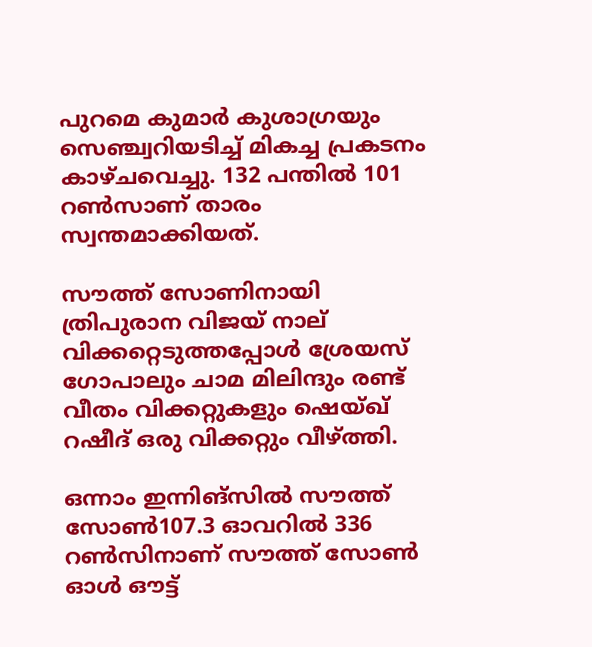പുറമെ കുമാര്‍ കുശാഗ്രയും സെഞ്ച്വറിയടിച്ച് മികച്ച പ്രകടനം കാഴ്ചവെച്ചു. 132 പന്തില്‍ 101 റണ്‍സാണ് താരം സ്വന്തമാക്കിയത്.

സൗത്ത് സോണിനായി ത്രിപുരാന വിജയ് നാല് വിക്കറ്റെടുത്തപ്പോള്‍ ശ്രേയസ് ഗോപാലും ചാമ മിലിന്ദും രണ്ട് വീതം വിക്കറ്റുകളും ഷെയ്ഖ് റഷീദ് ഒരു വിക്കറ്റും വീഴ്ത്തി.

ഒന്നാം ഇന്നിങ്‌സില്‍ സൗത്ത് സോണ്‍107.3 ഓവറില്‍ 336 റണ്‍സിനാണ് സൗത്ത് സോണ്‍ ഓള്‍ ഔട്ട്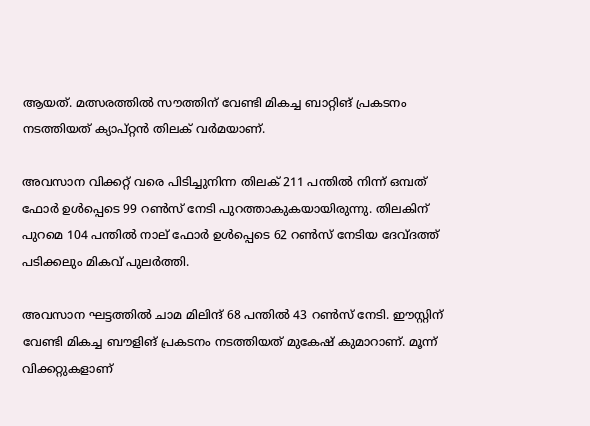ആയത്. മത്സരത്തില്‍ സൗത്തിന് വേണ്ടി മികച്ച ബാറ്റിങ് പ്രകടനം നടത്തിയത് ക്യാപ്റ്റന്‍ തിലക് വര്‍മയാണ്.

അവസാന വിക്കറ്റ് വരെ പിടിച്ചുനിന്ന തിലക് 211 പന്തില്‍ നിന്ന് ഒമ്പത് ഫോര്‍ ഉള്‍പ്പെടെ 99 റണ്‍സ് നേടി പുറത്താകുകയായിരുന്നു. തിലകിന് പുറമെ 104 പന്തില്‍ നാല് ഫോര്‍ ഉള്‍പ്പെടെ 62 റണ്‍സ് നേടിയ ദേവ്ദത്ത് പടിക്കലും മികവ് പുലര്‍ത്തി.

അവസാന ഘട്ടത്തില്‍ ചാമ മിലിന്ദ് 68 പന്തില്‍ 43 റണ്‍സ് നേടി. ഈസ്റ്റിന് വേണ്ടി മികച്ച ബൗളിങ് പ്രകടനം നടത്തിയത് മുകേഷ് കുമാറാണ്. മൂന്ന് വിക്കറ്റുകളാണ്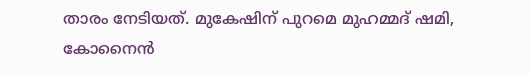താരം നേടിയത്. മുകേഷിന് പുറമെ മുഹമ്മദ് ഷമി, കോനൈന്‍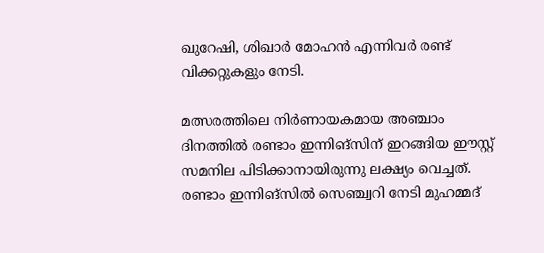ഖുറേഷി, ശിഖാര്‍ മോഹന്‍ എന്നിവര്‍ രണ്ട് വിക്കറ്റുകളും നേടി.

മത്സരത്തിലെ നിര്‍ണായകമായ അഞ്ചാം ദിനത്തില്‍ രണ്ടാം ഇന്നിങ്‌സിന് ഇറങ്ങിയ ഈസ്റ്റ് സമനില പിടിക്കാനായിരുന്നു ലക്ഷ്യം വെച്ചത്. രണ്ടാം ഇന്നിങ്‌സില്‍ സെഞ്ച്വറി നേടി മുഹമ്മദ്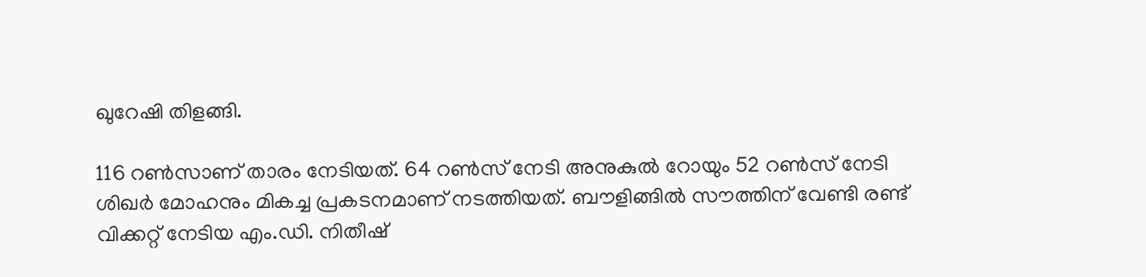ഖുറേഷി തിളങ്ങി.

116 റണ്‍സാണ് താരം നേടിയത്. 64 റണ്‍സ് നേടി അനുകുല്‍ റോയും 52 റണ്‍സ് നേടി ശിഖര്‍ മോഹനും മികച്ച പ്രകടനമാണ് നടത്തിയത്. ബൗളിങ്ങില്‍ സൗത്തിന് വേണ്ടി രണ്ട് വിക്കറ്റ് നേടിയ എം.ഡി. നിതീഷ്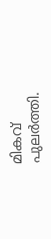മികവ് പുലര്‍ത്തി.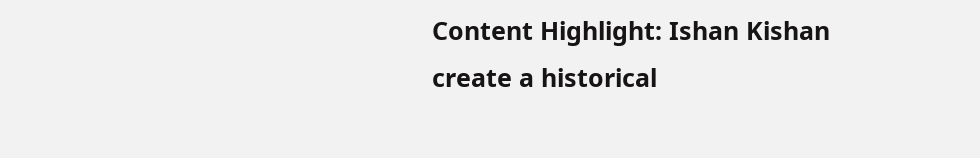Content Highlight: Ishan Kishan create a historical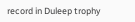record in Duleep trophy